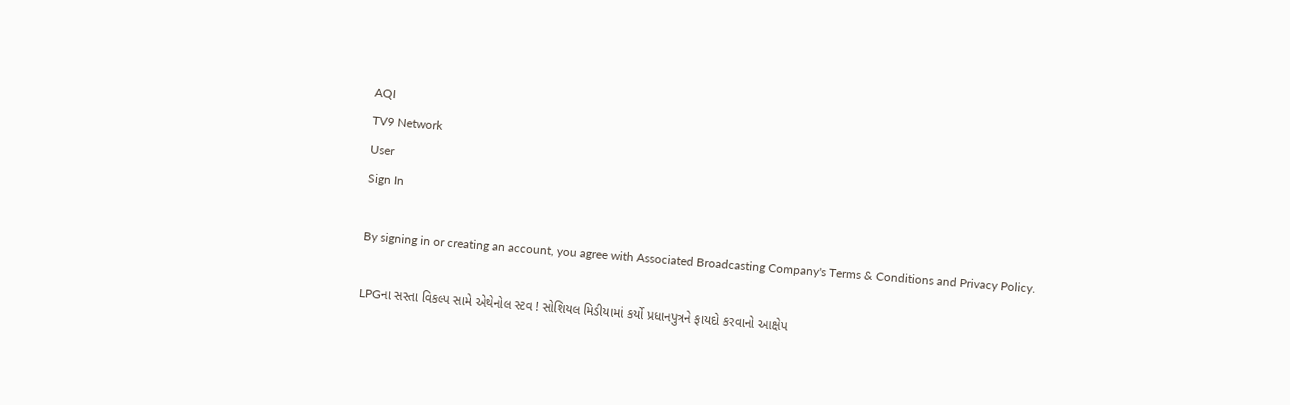AQI
TV9 Network
User
Sign In

By signing in or creating an account, you agree with Associated Broadcasting Company's Terms & Conditions and Privacy Policy.

LPGના સસ્તા વિકલ્પ સામે એથેનોલ સ્ટવ ! સોશિયલ મિડીયામાં કર્યો પ્રધાનપુત્રને ફાયદો કરવાનો આક્ષેપ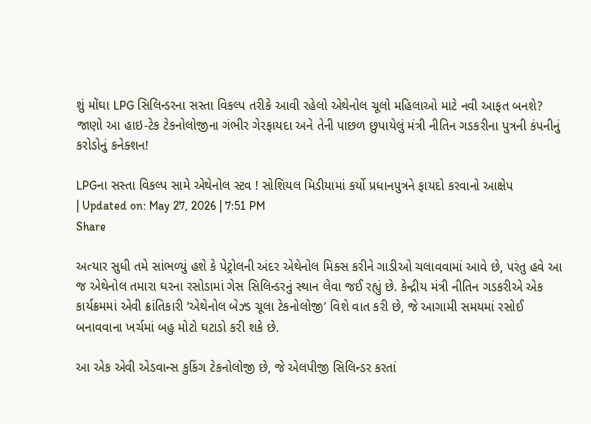શું મોંઘા LPG સિલિન્ડરના સસ્તા વિકલ્પ તરીકે આવી રહેલો એથેનોલ ચૂલો મહિલાઓ માટે નવી આફત બનશે? જાણો આ હાઇ-ટેક ટેકનોલોજીના ગંભીર ગેરફાયદા અને તેની પાછળ છુપાયેલું મંત્રી નીતિન ગડકરીના પુત્રની કંપનીનું કરોડોનું કનેક્શન!

LPGના સસ્તા વિકલ્પ સામે એથેનોલ સ્ટવ ! સોશિયલ મિડીયામાં કર્યો પ્રધાનપુત્રને ફાયદો કરવાનો આક્ષેપ
| Updated on: May 27, 2026 | 7:51 PM
Share

અત્યાર સુધી તમે સાંભળ્યું હશે કે પેટ્રોલની અંદર એથેનોલ મિક્સ કરીને ગાડીઓ ચલાવવામાં આવે છે, પરંતુ હવે આ જ એથેનોલ તમારા ઘરના રસોડામાં ગેસ સિલિન્ડરનું સ્થાન લેવા જઈ રહ્યું છે. કેન્દ્રીય મંત્રી નીતિન ગડકરીએ એક કાર્યક્રમમાં એવી ક્રાંતિકારી ‘એથેનોલ બેઝ્ડ ચૂલા ટેકનોલોજી’ વિશે વાત કરી છે, જે આગામી સમયમાં રસોઈ બનાવવાના ખર્ચમાં બહુ મોટો ઘટાડો કરી શકે છે.

આ એક એવી એડવાન્સ કુકિંગ ટેકનોલોજી છે, જે એલપીજી સિલિન્ડર કરતાં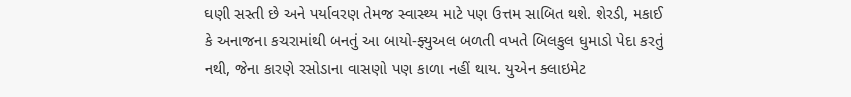ઘણી સસ્તી છે અને પર્યાવરણ તેમજ સ્વાસ્થ્ય માટે પણ ઉત્તમ સાબિત થશે. શેરડી, મકાઈ કે અનાજના કચરામાંથી બનતું આ બાયો-ફ્યુઅલ બળતી વખતે બિલકુલ ધુમાડો પેદા કરતું નથી, જેના કારણે રસોડાના વાસણો પણ કાળા નહીં થાય. યુએન ક્લાઇમેટ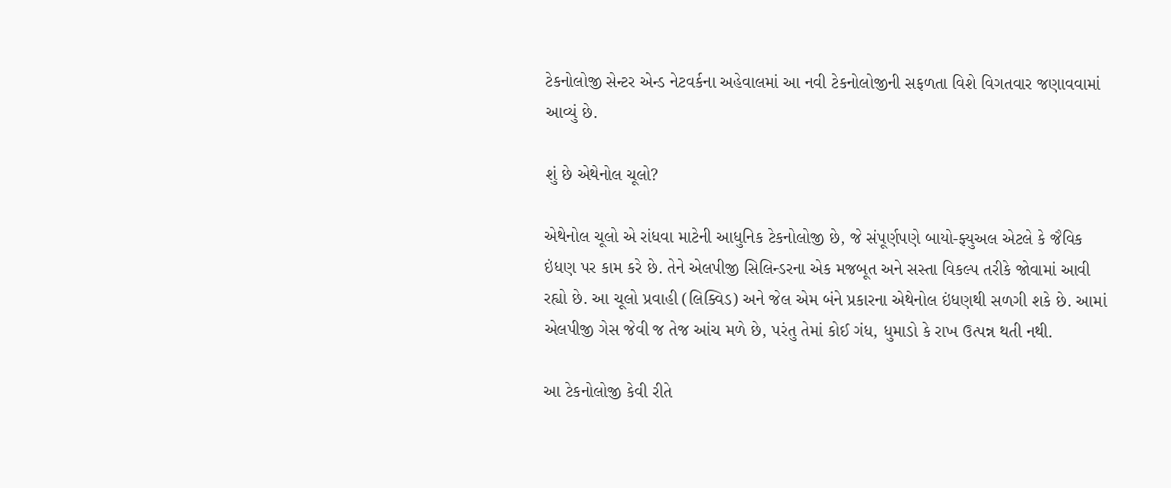ટેકનોલોજી સેન્ટર એન્ડ નેટવર્કના અહેવાલમાં આ નવી ટેકનોલોજીની સફળતા વિશે વિગતવાર જણાવવામાં આવ્યું છે.

શું છે એથેનોલ ચૂલો?

એથેનોલ ચૂલો એ રાંધવા માટેની આધુનિક ટેકનોલોજી છે, જે સંપૂર્ણપણે બાયો-ફ્યુઅલ એટલે કે જૈવિક ઇંધણ પર કામ કરે છે. તેને એલપીજી સિલિન્ડરના એક મજબૂત અને સસ્તા વિકલ્પ તરીકે જોવામાં આવી રહ્યો છે. આ ચૂલો પ્રવાહી (લિક્વિડ) અને જેલ એમ બંને પ્રકારના એથેનોલ ઇંધણથી સળગી શકે છે. આમાં એલપીજી ગેસ જેવી જ તેજ આંચ મળે છે, પરંતુ તેમાં કોઈ ગંધ, ધુમાડો કે રાખ ઉત્પન્ન થતી નથી.

આ ટેકનોલોજી કેવી રીતે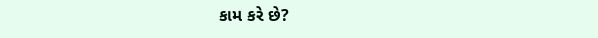કામ કરે છે?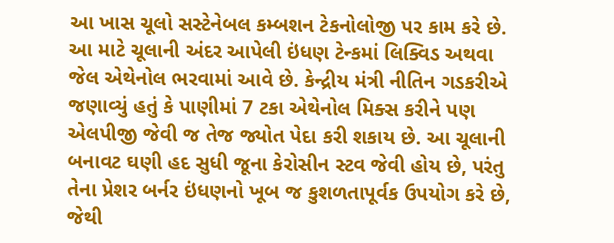આ ખાસ ચૂલો સસ્ટેનેબલ કમ્બશન ટેકનોલોજી પર કામ કરે છે. આ માટે ચૂલાની અંદર આપેલી ઇંધણ ટેન્કમાં લિક્વિડ અથવા જેલ એથેનોલ ભરવામાં આવે છે. કેન્દ્રીય મંત્રી નીતિન ગડકરીએ જણાવ્યું હતું કે પાણીમાં 7 ટકા એથેનોલ મિક્સ કરીને પણ એલપીજી જેવી જ તેજ જ્યોત પેદા કરી શકાય છે. આ ચૂલાની બનાવટ ઘણી હદ સુધી જૂના કેરોસીન સ્ટવ જેવી હોય છે, પરંતુ તેના પ્રેશર બર્નર ઇંધણનો ખૂબ જ કુશળતાપૂર્વક ઉપયોગ કરે છે, જેથી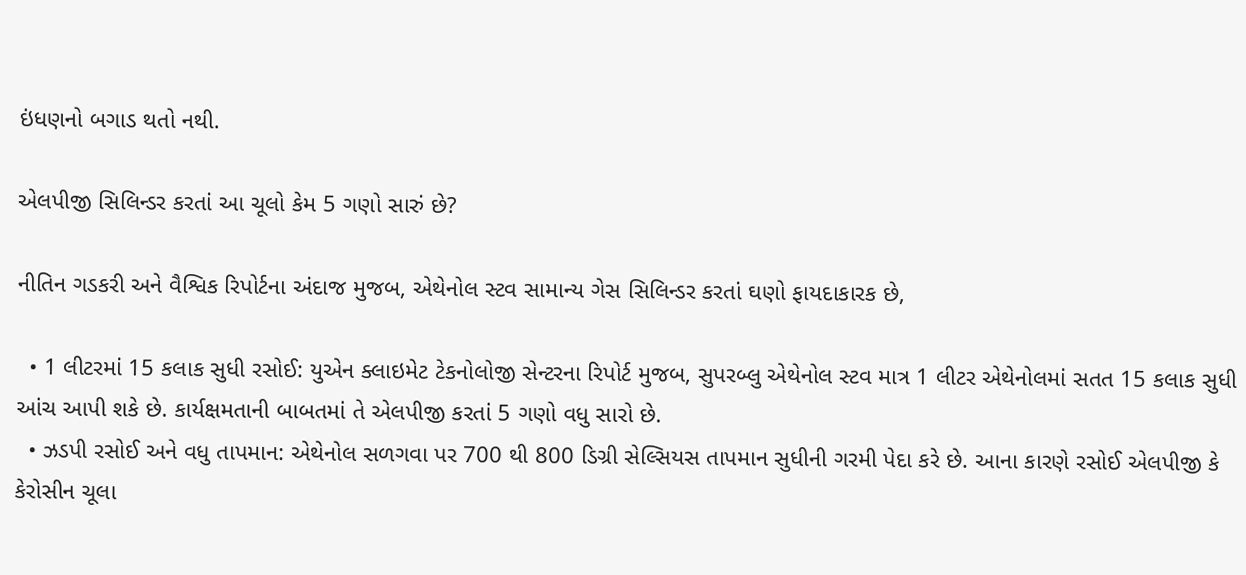ઇંધણનો બગાડ થતો નથી.

એલપીજી સિલિન્ડર કરતાં આ ચૂલો કેમ 5 ગણો સારું છે?

નીતિન ગડકરી અને વૈશ્વિક રિપોર્ટના અંદાજ મુજબ, એથેનોલ સ્ટવ સામાન્ય ગેસ સિલિન્ડર કરતાં ઘણો ફાયદાકારક છે,

  • 1 લીટરમાં 15 કલાક સુધી રસોઈ: યુએન ક્લાઇમેટ ટેકનોલોજી સેન્ટરના રિપોર્ટ મુજબ, સુપરબ્લુ એથેનોલ સ્ટવ માત્ર 1 લીટર એથેનોલમાં સતત 15 કલાક સુધી આંચ આપી શકે છે. કાર્યક્ષમતાની બાબતમાં તે એલપીજી કરતાં 5 ગણો વધુ સારો છે.
  • ઝડપી રસોઈ અને વધુ તાપમાન: એથેનોલ સળગવા પર 700 થી 800 ડિગ્રી સેલ્સિયસ તાપમાન સુધીની ગરમી પેદા કરે છે. આના કારણે રસોઈ એલપીજી કે કેરોસીન ચૂલા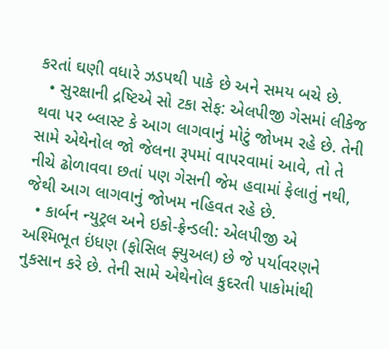કરતાં ઘણી વધારે ઝડપથી પાકે છે અને સમય બચે છે.
  • સુરક્ષાની દ્રષ્ટિએ સો ટકા સેફ: એલપીજી ગેસમાં લીકેજ થવા પર બ્લાસ્ટ કે આગ લાગવાનું મોટું જોખમ રહે છે. તેની સામે એથેનોલ જો જેલના રૂપમાં વાપરવામાં આવે, તો તે નીચે ઢોળાવવા છતાં પણ ગેસની જેમ હવામાં ફેલાતું નથી, જેથી આગ લાગવાનું જોખમ નહિવત રહે છે.
  • કાર્બન ન્યુટ્રલ અને ઇકો-ફ્રેન્ડલી: એલપીજી એ અશ્મિભૂત ઇંધણ (ફોસિલ ફ્યુઅલ) છે જે પર્યાવરણને નુકસાન કરે છે. તેની સામે એથેનોલ કુદરતી પાકોમાંથી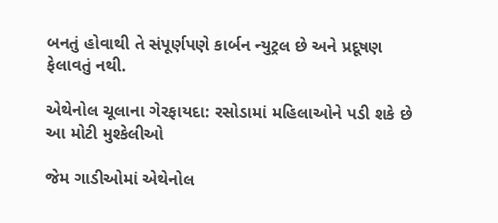બનતું હોવાથી તે સંપૂર્ણપણે કાર્બન ન્યુટ્રલ છે અને પ્રદૂષણ ફેલાવતું નથી.

એથેનોલ ચૂલાના ગેરફાયદા: રસોડામાં મહિલાઓને પડી શકે છે આ મોટી મુશ્કેલીઓ

જેમ ગાડીઓમાં એથેનોલ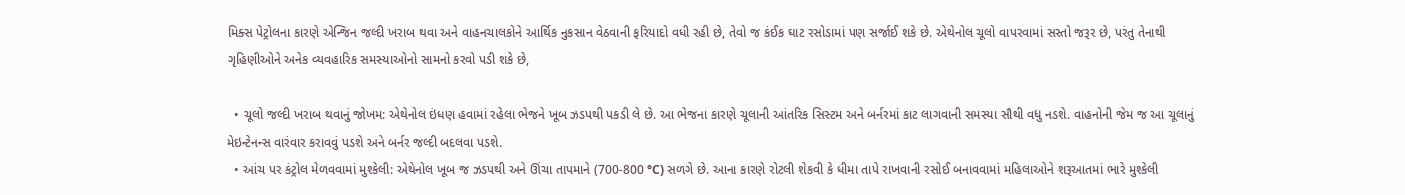મિક્સ પેટ્રોલના કારણે એન્જિન જલ્દી ખરાબ થવા અને વાહનચાલકોને આર્થિક નુકસાન વેઠવાની ફરિયાદો વધી રહી છે, તેવો જ કંઈક ઘાટ રસોડામાં પણ સર્જાઈ શકે છે. એથેનોલ ચૂલો વાપરવામાં સસ્તો જરૂર છે, પરંતુ તેનાથી ગૃહિણીઓને અનેક વ્યવહારિક સમસ્યાઓનો સામનો કરવો પડી શકે છે,

  • ચૂલો જલ્દી ખરાબ થવાનું જોખમ: એથેનોલ ઇંધણ હવામાં રહેલા ભેજને ખૂબ ઝડપથી પકડી લે છે. આ ભેજના કારણે ચૂલાની આંતરિક સિસ્ટમ અને બર્નરમાં કાટ લાગવાની સમસ્યા સૌથી વધુ નડશે. વાહનોની જેમ જ આ ચૂલાનું મેઇન્ટેનન્સ વારંવાર કરાવવું પડશે અને બર્નર જલ્દી બદલવા પડશે.
  • આંચ પર કંટ્રોલ મેળવવામાં મુશ્કેલી: એથેનોલ ખૂબ જ ઝડપથી અને ઊંચા તાપમાને (700-800 °C) સળગે છે. આના કારણે રોટલી શેકવી કે ધીમા તાપે રાખવાની રસોઈ બનાવવામાં મહિલાઓને શરૂઆતમાં ભારે મુશ્કેલી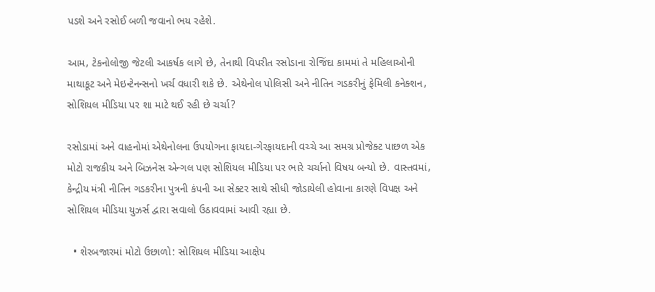પડશે અને રસોઈ બળી જવાનો ભય રહેશે.

આમ, ટેકનોલોજી જેટલી આકર્ષક લાગે છે, તેનાથી વિપરીત રસોડાના રોજિંદા કામમાં તે મહિલાઓની માથાકૂટ અને મેઇન્ટેનન્સનો ખર્ચ વધારી શકે છે. એથેનોલ પોલિસી અને નીતિન ગડકરીનું ફેમિલી કનેક્શન, સોશિયલ મીડિયા પર શા માટે થઈ રહી છે ચર્ચા?

રસોડામાં અને વાહનોમાં એથેનોલના ઉપયોગના ફાયદા-ગેરફાયદાની વચ્ચે આ સમગ્ર પ્રોજેક્ટ પાછળ એક મોટો રાજકીય અને બિઝનેસ એન્ગલ પણ સોશિયલ મીડિયા પર ભારે ચર્ચાનો વિષય બન્યો છે. વાસ્તવમાં, કેન્દ્રીય મંત્રી નીતિન ગડકરીના પુત્રની કંપની આ સેક્ટર સાથે સીધી જોડાયેલી હોવાના કારણે વિપક્ષ અને સોશિયલ મીડિયા યુઝર્સ દ્વારા સવાલો ઉઠાવવામાં આવી રહ્યા છે.

  • શેરબજારમાં મોટો ઉછાળો: સોશિયલ મીડિયા આક્ષેપ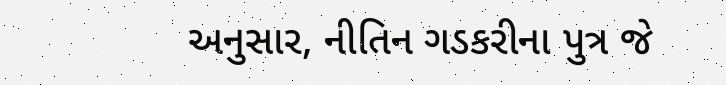અનુસાર, નીતિન ગડકરીના પુત્ર જે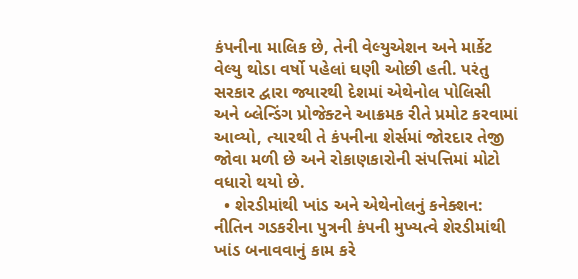કંપનીના માલિક છે, તેની વેલ્યુએશન અને માર્કેટ વેલ્યુ થોડા વર્ષો પહેલાં ઘણી ઓછી હતી. પરંતુ સરકાર દ્વારા જ્યારથી દેશમાં એથેનોલ પોલિસી અને બ્લેન્ડિંગ પ્રોજેક્ટને આક્રમક રીતે પ્રમોટ કરવામાં આવ્યો, ત્યારથી તે કંપનીના શેર્સમાં જોરદાર તેજી જોવા મળી છે અને રોકાણકારોની સંપત્તિમાં મોટો વધારો થયો છે.
  • શેરડીમાંથી ખાંડ અને એથેનોલનું કનેક્શન: નીતિન ગડકરીના પુત્રની કંપની મુખ્યત્વે શેરડીમાંથી ખાંડ બનાવવાનું કામ કરે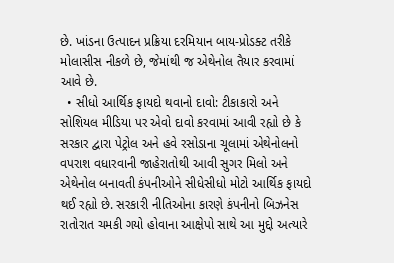છે. ખાંડના ઉત્પાદન પ્રક્રિયા દરમિયાન બાય-પ્રોડક્ટ તરીકે મોલાસીસ નીકળે છે, જેમાંથી જ એથેનોલ તૈયાર કરવામાં આવે છે.
  • સીધો આર્થિક ફાયદો થવાનો દાવો: ટીકાકારો અને સોશિયલ મીડિયા પર એવો દાવો કરવામાં આવી રહ્યો છે કે સરકાર દ્વારા પેટ્રોલ અને હવે રસોડાના ચૂલામાં એથેનોલનો વપરાશ વધારવાની જાહેરાતોથી આવી સુગર મિલો અને એથેનોલ બનાવતી કંપનીઓને સીધેસીધો મોટો આર્થિક ફાયદો થઈ રહ્યો છે. સરકારી નીતિઓના કારણે કંપનીનો બિઝનેસ રાતોરાત ચમકી ગયો હોવાના આક્ષેપો સાથે આ મુદ્દો અત્યારે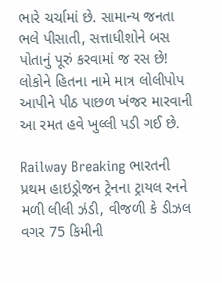ભારે ચર્ચામાં છે. સામાન્ય જનતા ભલે પીસાતી, સત્તાધીશોને બસ પોતાનું પૂરું કરવામાં જ રસ છે! લોકોને હિતના નામે માત્ર લોલીપોપ આપીને પીઠ પાછળ ખંજર મારવાની આ રમત હવે ખુલ્લી પડી ગઈ છે.

Railway Breaking ભારતની પ્રથમ હાઇડ્રોજન ટ્રેનના ટ્રાયલ રનને મળી લીલી ઝંડી, વીજળી કે ડીઝલ વગર 75 કિમીની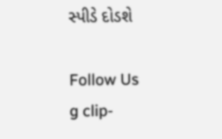સ્પીડે દોડશે

Follow Us
g clip-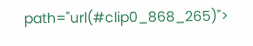path="url(#clip0_868_265)">